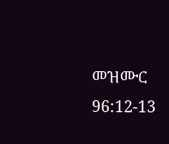መዝሙር 96:12-13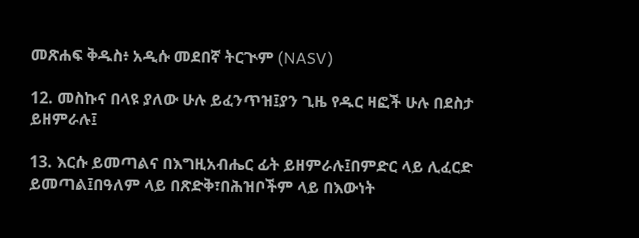መጽሐፍ ቅዱስ፥ አዲሱ መደበኛ ትርጒም (NASV)

12. መስኩና በላዩ ያለው ሁሉ ይፈንጥዝ፤ያን ጊዜ የዱር ዛፎች ሁሉ በደስታ ይዘምራሉ፤

13. እርሱ ይመጣልና በእግዚአብሔር ፊት ይዘምራሉ፤በምድር ላይ ሊፈርድ ይመጣል፤በዓለም ላይ በጽድቅ፣በሕዝቦችም ላይ በእውነት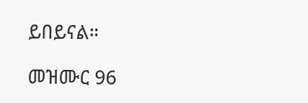ይበይናል።

መዝሙር 96